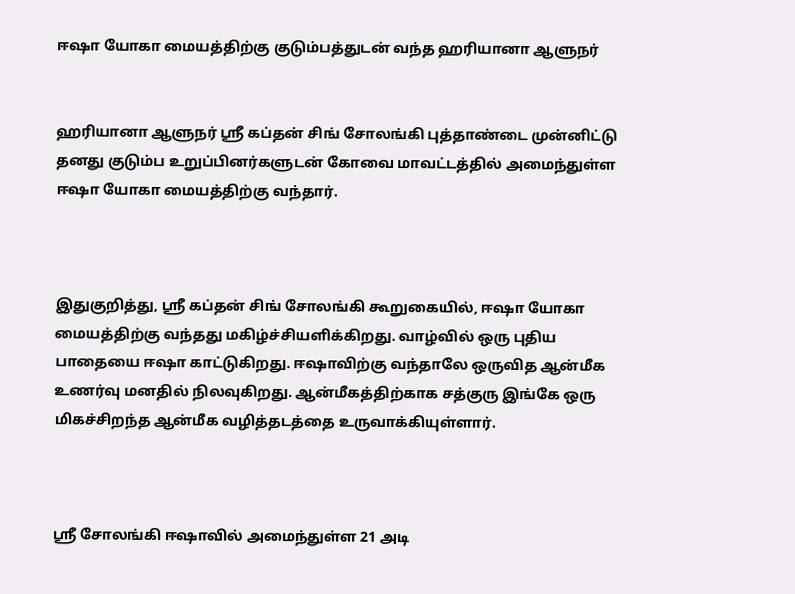ஈஷா யோகா மையத்திற்கு குடும்பத்துடன் வந்த ஹரியானா ஆளுநர்


ஹரியானா ஆளுநர் ஸ்ரீ கப்தன் சிங் சோலங்கி புத்தாண்டை முன்னிட்டு தனது குடும்ப உறுப்பினர்களுடன் கோவை மாவட்டத்தில் அமைந்துள்ள ஈஷா யோகா மையத்திற்கு வந்தார்.



இதுகுறித்து, ஸ்ரீ கப்தன் சிங் சோலங்கி கூறுகையில், ஈஷா யோகா மையத்திற்கு வந்தது மகிழ்ச்சியளிக்கிறது. வாழ்வில் ஒரு புதிய பாதையை ஈஷா காட்டுகிறது. ஈஷாவிற்கு வந்தாலே ஒருவித ஆன்மீக  உணர்வு மனதில் நிலவுகிறது. ஆன்மீகத்திற்காக சத்குரு இங்கே ஒரு மிகச்சிறந்த ஆன்மீக வழித்தடத்தை உருவாக்கியுள்ளார்.



ஸ்ரீ சோலங்கி ஈஷாவில் அமைந்துள்ள 21 அடி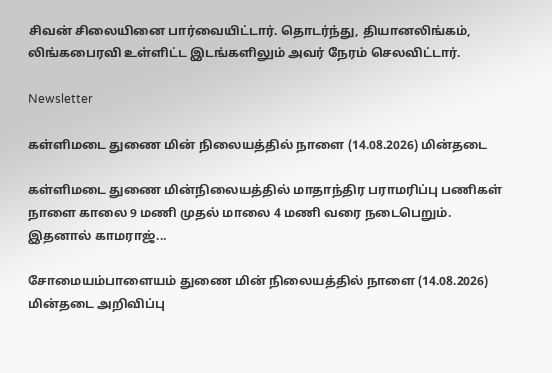சிவன் சிலையினை பார்வையிட்டார். தொடர்ந்து, தியானலிங்கம், லிங்கபைரவி உள்ளிட்ட இடங்களிலும் அவர் நேரம் செலவிட்டார்.

Newsletter

கள்ளிமடை துணை மின் நிலையத்தில் நாளை (14.08.2026) மின்தடை

கள்ளிமடை துணை மின்நிலையத்தில் மாதாந்திர பராமரிப்பு பணிகள் நாளை காலை 9 மணி முதல் மாலை 4 மணி வரை நடைபெறும். இதனால் காமராஜ்...

சோமையம்பாளையம் துணை மின் நிலையத்தில் நாளை (14.08.2026) மின்தடை அறிவிப்பு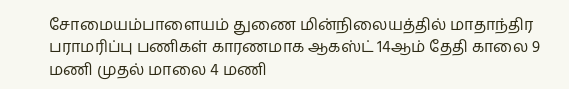சோமையம்பாளையம் துணை மின்நிலையத்தில் மாதாந்திர பராமரிப்பு பணிகள் காரணமாக ஆகஸ்ட் 14ஆம் தேதி காலை 9 மணி முதல் மாலை 4 மணி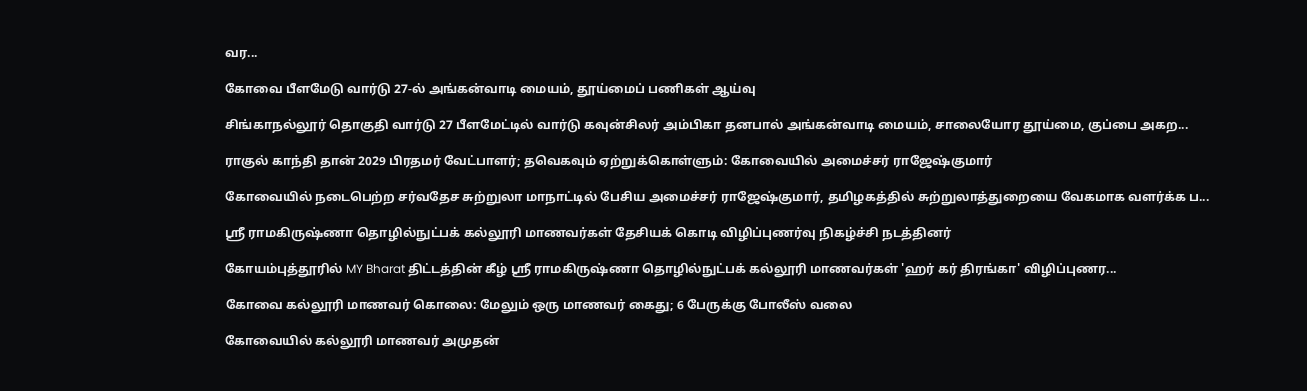வர...

கோவை பீளமேடு வார்டு 27-ல் அங்கன்வாடி மையம், தூய்மைப் பணிகள் ஆய்வு

சிங்காநல்லூர் தொகுதி வார்டு 27 பீளமேட்டில் வார்டு கவுன்சிலர் அம்பிகா தனபால் அங்கன்வாடி மையம், சாலையோர தூய்மை, குப்பை அகற...

ராகுல் காந்தி தான் 2029 பிரதமர் வேட்பாளர்; தவெகவும் ஏற்றுக்கொள்ளும்: கோவையில் அமைச்சர் ராஜேஷ்குமார்

கோவையில் நடைபெற்ற சர்வதேச சுற்றுலா மாநாட்டில் பேசிய அமைச்சர் ராஜேஷ்குமார், தமிழகத்தில் சுற்றுலாத்துறையை வேகமாக வளர்க்க ப...

ஸ்ரீ ராமகிருஷ்ணா தொழில்நுட்பக் கல்லூரி மாணவர்கள் தேசியக் கொடி விழிப்புணர்வு நிகழ்ச்சி நடத்தினர்

கோயம்புத்தூரில் MY Bharat திட்டத்தின் கீழ் ஸ்ரீ ராமகிருஷ்ணா தொழில்நுட்பக் கல்லூரி மாணவர்கள் 'ஹர் கர் திரங்கா' விழிப்புணர...

கோவை கல்லூரி மாணவர் கொலை: மேலும் ஒரு மாணவர் கைது; 6 பேருக்கு போலீஸ் வலை

கோவையில் கல்லூரி மாணவர் அமுதன்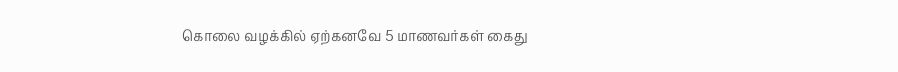கொலை வழக்கில் ஏற்கனவே 5 மாணவர்கள் கைது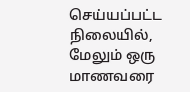செய்யப்பட்ட நிலையில், மேலும் ஒரு மாணவரை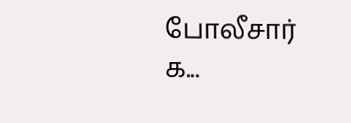போலீசார் க...